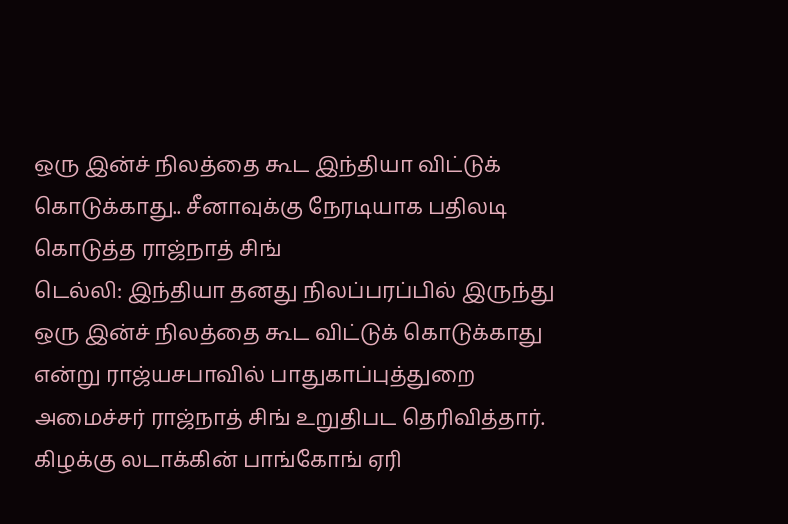ஒரு இன்ச் நிலத்தை கூட இந்தியா விட்டுக் கொடுக்காது.. சீனாவுக்கு நேரடியாக பதிலடி கொடுத்த ராஜ்நாத் சிங்
டெல்லி: இந்தியா தனது நிலப்பரப்பில் இருந்து ஒரு இன்ச் நிலத்தை கூட விட்டுக் கொடுக்காது என்று ராஜ்யசபாவில் பாதுகாப்புத்துறை அமைச்சர் ராஜ்நாத் சிங் உறுதிபட தெரிவித்தார்.
கிழக்கு லடாக்கின் பாங்கோங் ஏரி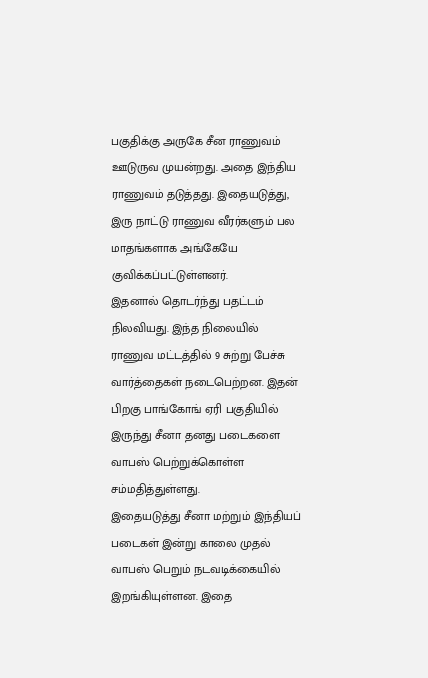பகுதிக்கு அருகே சீன ராணுவம் ஊடுருவ முயன்றது. அதை இந்திய ராணுவம் தடுத்தது. இதையடுத்து, இரு நாட்டு ராணுவ வீரர்களும் பல மாதங்களாக அங்கேயே குவிக்கப்பட்டுள்ளனர்.
இதனால் தொடர்ந்து பதட்டம் நிலவியது. இந்த நிலையில் ராணுவ மட்டத்தில் 9 சுற்று பேச்சு வார்த்தைகள் நடைபெற்றன. இதன் பிறகு பாங்கோங் ஏரி பகுதியில் இருந்து சீனா தனது படைகளை வாபஸ் பெற்றுக்கொள்ள சம்மதித்துள்ளது.
இதையடுத்து சீனா மற்றும் இந்தியப் படைகள் இன்று காலை முதல் வாபஸ் பெறும் நடவடிக்கையில் இறங்கியுள்ளன. இதை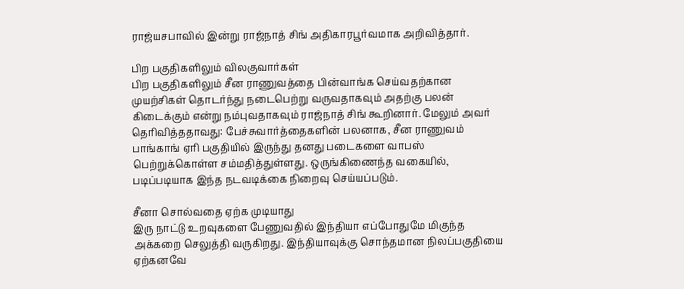ராஜ்யசபாவில் இன்று ராஜ்நாத் சிங் அதிகாரபூர்வமாக அறிவித்தார்.

பிற பகுதிகளிலும் விலகுவார்கள்
பிற பகுதிகளிலும் சீன ராணுவத்தை பின்வாங்க செய்வதற்கான முயற்சிகள் தொடர்ந்து நடைபெற்று வருவதாகவும் அதற்கு பலன் கிடைக்கும் என்று நம்புவதாகவும் ராஜ்நாத் சிங் கூறினார். மேலும் அவர் தெரிவித்ததாவது: பேச்சுவார்த்தைகளின் பலனாக, சீன ராணுவம் பாங்காங் ஏரி பகுதியில் இருந்து தனது படைகளை வாபஸ் பெற்றுக்கொள்ள சம்மதித்துள்ளது. ஒருங்கிணைந்த வகையில், படிப்படியாக இந்த நடவடிக்கை நிறைவு செய்யப்படும்.

சீனா சொல்வதை ஏற்க முடியாது
இரு நாட்டு உறவுகளை பேணுவதில் இந்தியா எப்போதுமே மிகுந்த அக்கறை செலுத்தி வருகிறது. இந்தியாவுக்கு சொந்தமான நிலப்பகுதியை ஏற்கனவே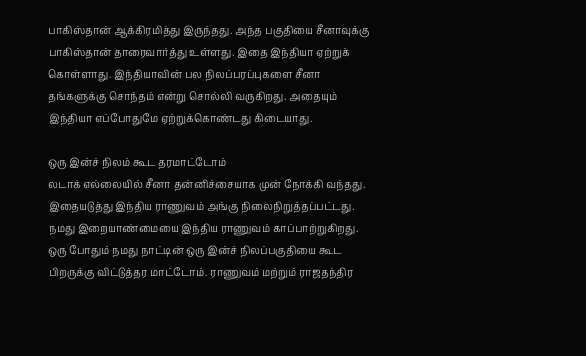பாகிஸ்தான் ஆக்கிரமித்து இருந்தது. அந்த பகுதியை சீனாவுக்கு பாகிஸ்தான் தாரைவார்த்து உள்ளது. இதை இந்தியா ஏற்றுக் கொள்ளாது. இந்தியாவின் பல நிலப்பரப்புகளை சீனா தங்களுக்கு சொந்தம் என்று சொல்லி வருகிறது. அதையும் இந்தியா எப்போதுமே ஏற்றுக்கொண்டது கிடையாது.

ஒரு இன்ச் நிலம் கூட தரமாட்டோம்
லடாக் எல்லையில் சீனா தன்னிச்சையாக முன் நோக்கி வந்தது. இதையடுத்து இந்திய ராணுவம் அங்கு நிலைநிறுத்தப்பட்டது. நமது இறையாண்மையை இந்திய ராணுவம் காப்பாற்றுகிறது. ஒரு போதும் நமது நாட்டின் ஒரு இன்ச் நிலப்பகுதியை கூட பிறருக்கு விட்டுத்தர மாட்டோம். ராணுவம் மற்றும் ராஜதந்திர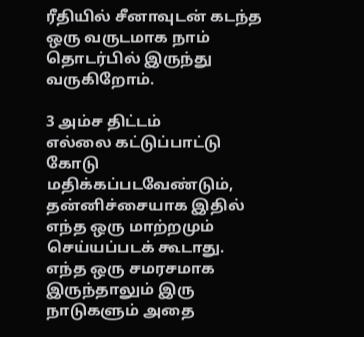ரீதியில் சீனாவுடன் கடந்த ஒரு வருடமாக நாம் தொடர்பில் இருந்து வருகிறோம்.

3 அம்ச திட்டம்
எல்லை கட்டுப்பாட்டு கோடு மதிக்கப்படவேண்டும், தன்னிச்சையாக இதில் எந்த ஒரு மாற்றமும் செய்யப்படக் கூடாது. எந்த ஒரு சமரசமாக இருந்தாலும் இரு நாடுகளும் அதை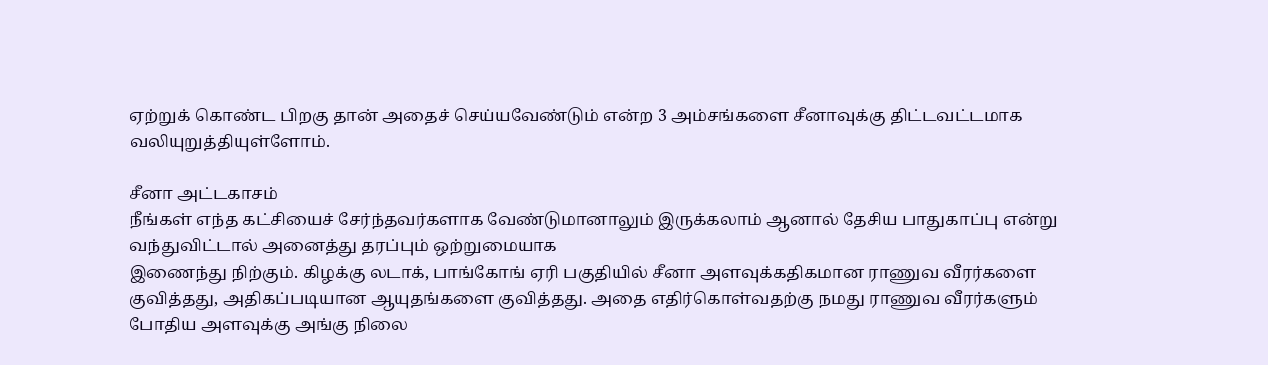ஏற்றுக் கொண்ட பிறகு தான் அதைச் செய்யவேண்டும் என்ற 3 அம்சங்களை சீனாவுக்கு திட்டவட்டமாக வலியுறுத்தியுள்ளோம்.

சீனா அட்டகாசம்
நீங்கள் எந்த கட்சியைச் சேர்ந்தவர்களாக வேண்டுமானாலும் இருக்கலாம் ஆனால் தேசிய பாதுகாப்பு என்று வந்துவிட்டால் அனைத்து தரப்பும் ஒற்றுமையாக
இணைந்து நிற்கும். கிழக்கு லடாக், பாங்கோங் ஏரி பகுதியில் சீனா அளவுக்கதிகமான ராணுவ வீரர்களை குவித்தது, அதிகப்படியான ஆயுதங்களை குவித்தது. அதை எதிர்கொள்வதற்கு நமது ராணுவ வீரர்களும் போதிய அளவுக்கு அங்கு நிலை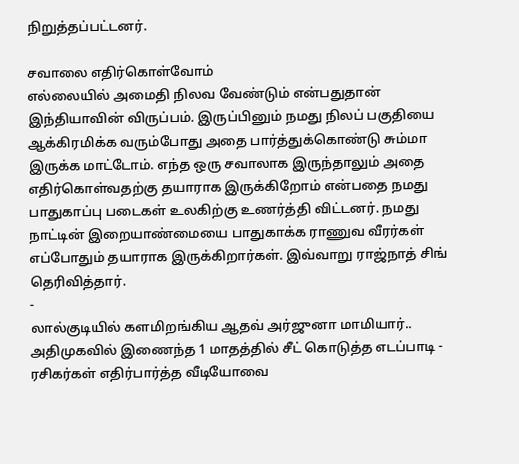நிறுத்தப்பட்டனர்.

சவாலை எதிர்கொள்வோம்
எல்லையில் அமைதி நிலவ வேண்டும் என்பதுதான் இந்தியாவின் விருப்பம். இருப்பினும் நமது நிலப் பகுதியை ஆக்கிரமிக்க வரும்போது அதை பார்த்துக்கொண்டு சும்மா இருக்க மாட்டோம். எந்த ஒரு சவாலாக இருந்தாலும் அதை எதிர்கொள்வதற்கு தயாராக இருக்கிறோம் என்பதை நமது பாதுகாப்பு படைகள் உலகிற்கு உணர்த்தி விட்டனர். நமது நாட்டின் இறையாண்மையை பாதுகாக்க ராணுவ வீரர்கள் எப்போதும் தயாராக இருக்கிறார்கள். இவ்வாறு ராஜ்நாத் சிங் தெரிவித்தார்.
-
லால்குடியில் களமிறங்கிய ஆதவ் அர்ஜுனா மாமியார்.. அதிமுகவில் இணைந்த 1 மாதத்தில் சீட் கொடுத்த எடப்பாடி -
ரசிகர்கள் எதிர்பார்த்த வீடியோவை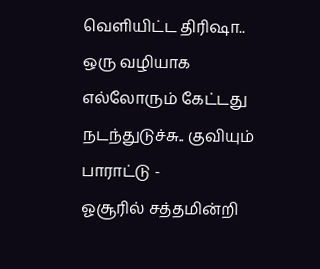வெளியிட்ட திரிஷா.. ஒரு வழியாக எல்லோரும் கேட்டது நடந்துடுச்சு.. குவியும் பாராட்டு -
ஓசூரில் சத்தமின்றி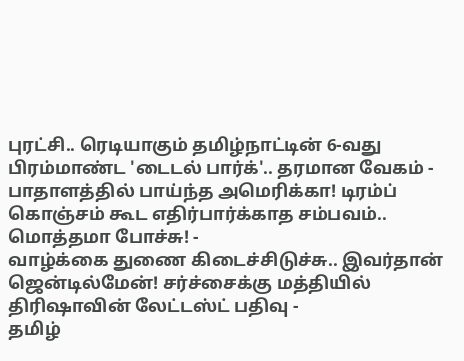புரட்சி.. ரெடியாகும் தமிழ்நாட்டின் 6-வது பிரம்மாண்ட 'டைடல் பார்க்'.. தரமான வேகம் -
பாதாளத்தில் பாய்ந்த அமெரிக்கா! டிரம்ப் கொஞ்சம் கூட எதிர்பார்க்காத சம்பவம்.. மொத்தமா போச்சு! -
வாழ்க்கை துணை கிடைச்சிடுச்சு.. இவர்தான் ஜென்டில்மேன்! சர்ச்சைக்கு மத்தியில் திரிஷாவின் லேட்டஸ்ட் பதிவு -
தமிழ்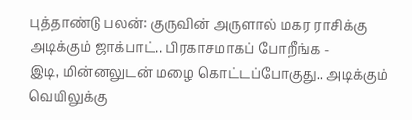புத்தாண்டு பலன்: குருவின் அருளால் மகர ராசிக்கு அடிக்கும் ஜாக்பாட்.. பிரகாசமாகப் போறீங்க -
இடி, மின்னலுடன் மழை கொட்டப்போகுது.. அடிக்கும் வெயிலுக்கு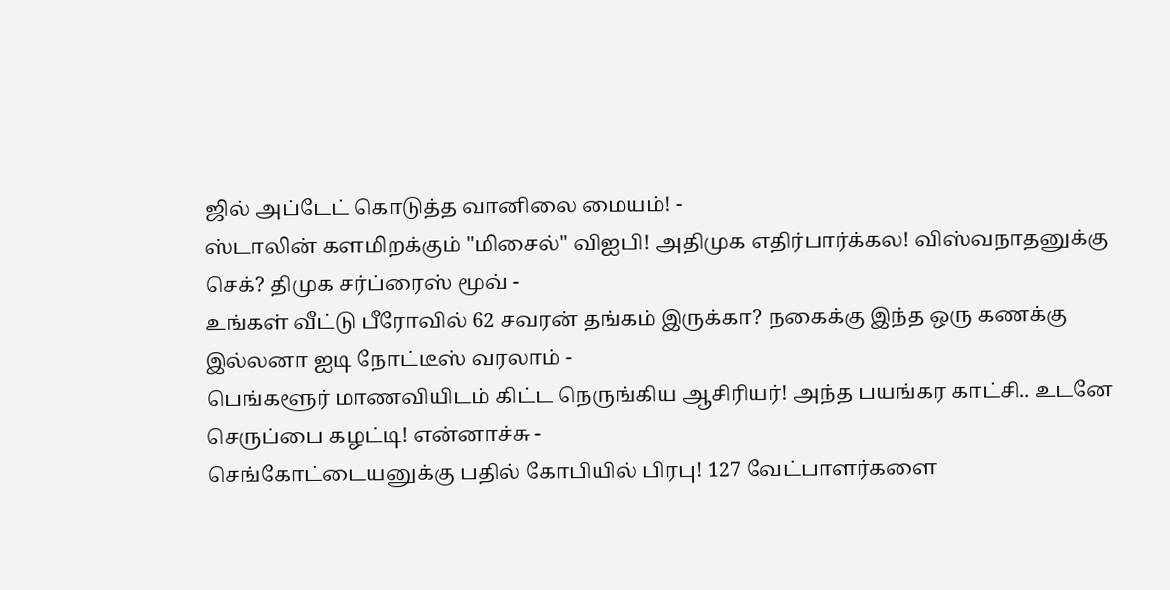ஜில் அப்டேட் கொடுத்த வானிலை மையம்! -
ஸ்டாலின் களமிறக்கும் "மிசைல்" விஐபி! அதிமுக எதிர்பார்க்கல! விஸ்வநாதனுக்கு செக்? திமுக சர்ப்ரைஸ் மூவ் -
உங்கள் வீட்டு பீரோவில் 62 சவரன் தங்கம் இருக்கா? நகைக்கு இந்த ஒரு கணக்கு இல்லனா ஐடி நோட்டீஸ் வரலாம் -
பெங்களூர் மாணவியிடம் கிட்ட நெருங்கிய ஆசிரியர்! அந்த பயங்கர காட்சி.. உடனே செருப்பை கழட்டி! என்னாச்சு -
செங்கோட்டையனுக்கு பதில் கோபியில் பிரபு! 127 வேட்பாளர்களை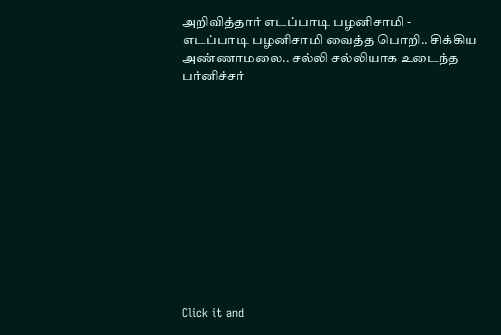அறிவித்தார் எடப்பாடி பழனிசாமி -
எடப்பாடி பழனிசாமி வைத்த பொறி.. சிக்கிய அண்ணாமலை.. சல்லி சல்லியாக உடைந்த பர்னிச்சர்












Click it and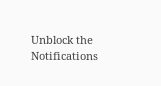Unblock the Notifications